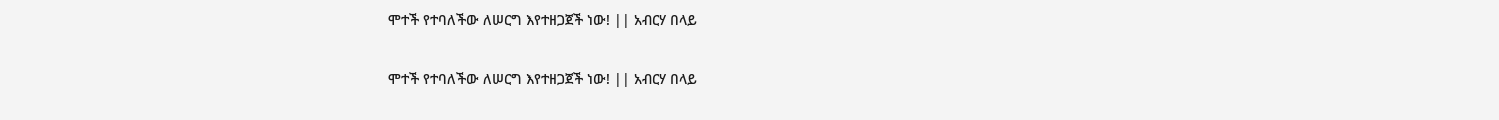ሞተች የተባለችው ለሠርግ እየተዘጋጀች ነው! || አብርሃ በላይ

ሞተች የተባለችው ለሠርግ እየተዘጋጀች ነው! || አብርሃ በላይ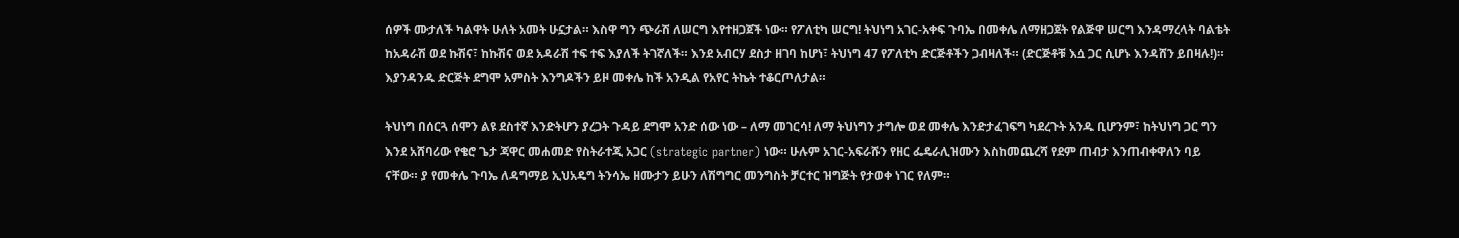ሰዎች ሙታለች ካልዋት ሁለት አመት ሁኗታል። እስዋ ግን ጭራሽ ለሠርግ እየተዘጋጀች ነው። የፖለቲካ ሠርግ! ትህነግ አገር-አቀፍ ጉባኤ በመቀሌ ለማዘጋጀት የልጅዋ ሠርግ እንዳማረላት ባልቴት ከአዳራሽ ወደ ኩሽና፣ ከኩሽና ወደ አዳራሽ ተፍ ተፍ እያለች ትገኛለች። እንደ አብርሃ ደስታ ዘገባ ከሆነ፣ ትህነግ 47 የፖለቲካ ድርጅቶችን ጋብዛለች። (ድርጅቶቹ እሷ ጋር ሲሆኑ እንዳሸን ይበዛሉ!)። እያንዳንዱ ድርጅት ደግሞ አምስት እንግዶችን ይዞ መቀሌ ከች አንዲል የአየር ትኬት ተቆርጦለታል።

ትህነግ በሰርጓ ሰሞን ልዩ ደስተኛ እንድትሆን ያረጋት ጉዳይ ደግሞ አንድ ሰው ነው – ለማ መገርሳ! ለማ ትህነግን ታግሎ ወደ መቀሌ እንድታፈገፍግ ካደረጉት አንዱ ቢሆንም፣ ከትህነግ ጋር ግን እንደ አሸባሪው የቄሮ ጌታ ጃዋር መሐመድ የስትራተጂ አጋር (strategic partner) ነው። ሁሉም አገር-አፍራሹን የዘር ፌዴራሊዝሙን እስከመጨረሻ የደም ጠብታ እንጠብቀዋለን ባይ ናቸው። ያ የመቀሌ ጉባኤ ለዳግማይ ኢህአዴግ ትንሳኤ ዘሙታን ይሁን ለሽግግር መንግስት ቻርተር ዝግጅት የታወቀ ነገር የለም።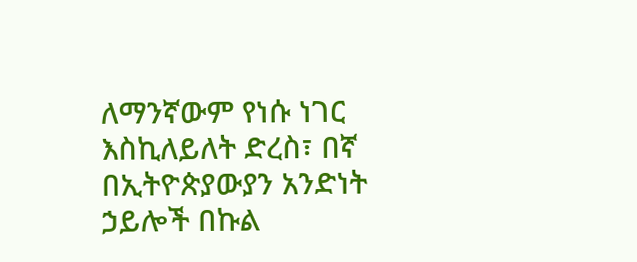ለማንኛውም የነሱ ነገር እስኪለይለት ድረስ፣ በኛ በኢትዮጵያውያን አንድነት ኃይሎች በኩል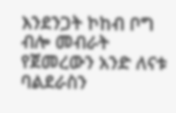እንደንጋት ኮከብ ቦግ ብሎ መብራት የጀመረውን አንድ ለናቱ ባልደራስን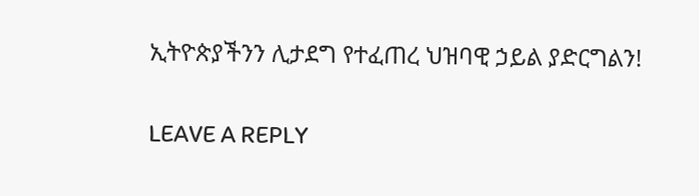ኢትዮጵያችንን ሊታደግ የተፈጠረ ህዝባዊ ኃይል ያድርግልን!

LEAVE A REPLY